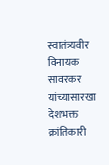स्वातंत्र्यवीर विनायक सावरकर यांच्यासारखा देशभक्त क्रांतिकारी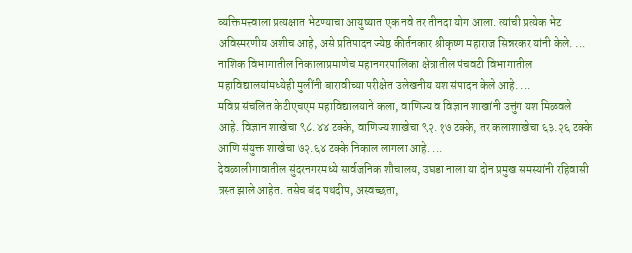व्यक्तिमत्त्वाला प्रत्यक्षात भेटण्याचा आयुष्यात एक नवे तर तीनदा योग आला. त्यांची प्रत्येक भेट अविस्मरणीय अशीच आहे, असे प्रतिपादन ज्येष्ठ कीर्तनकार श्रीकृष्ण महाराज सिन्नरकर यांनी केले. ...
नाशिक विभागातील निकालाप्रमाणेच महानगरपालिका क्षेत्रातील पंचवटी विभागातील महाविद्यालयांमध्येही मुलींनी बारावीच्या परीक्षेत उलेखनीय यश संपादन केले आहे. ...
मविप्र संचलित केटीएचएम महाविद्यालयाने कला, वाणिज्य व विज्ञान शाखांनी उत्तुंग यश मिळवले आहे. विज्ञान शाखेचा ९८.४४ टक्के, वाणिज्य शाखेचा ९२.१७ टक्के, तर कलाशाखेचा ६३.२६ टक्के आणि संयुक्त शाखेचा ७२.६४ टक्के निकाल लागला आहे. ...
देवळालीगावातील सुंदरनगरमध्ये सार्वजनिक शौचालय, उघडा नाला या दोन प्रमुख समस्यांनी रहिवासी त्रस्त झाले आहेत. तसेच बंद पथदीप, अस्वच्छता,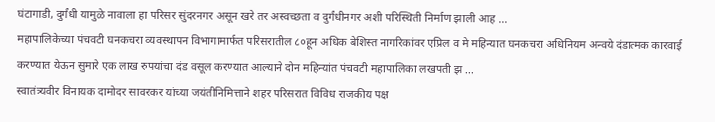घंटागाडी, दुर्गंधी यामुळे नावाला हा परिसर सुंदरनगर असून खरे तर अस्वच्छता व दुर्गंधीनगर अशी परिस्थिती निर्माण झाली आह ...
महापालिकेच्या पंचवटी घनकचरा व्यवस्थापन विभागामार्फत परिसरातील ८०हून अधिक बेशिस्त नागरिकांवर एप्रिल व मे महिन्यात घनकचरा अधिनियम अन्वये दंडात्मक कारवाई करण्यात येऊन सुमारे एक लाख रुपयांचा दंड वसूल करण्यात आल्याने दोन महिन्यांत पंचवटी महापालिका लखपती झ ...
स्वातंत्र्यवीर विनायक दामोदर सावरकर यांच्या जयंतीनिमित्ताने शहर परिसरात विविध राजकीय पक्ष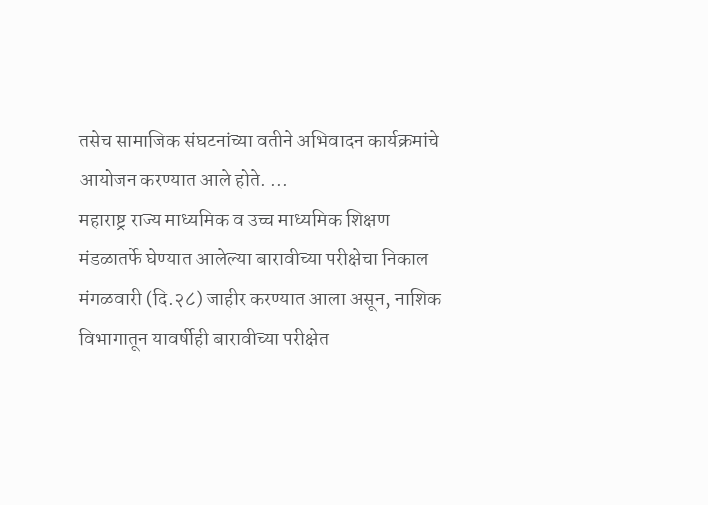तसेच सामाजिक संघटनांच्या वतीने अभिवादन कार्यक्रमांचे आयोजन करण्यात आले होते. ...
महाराष्ट्र राज्य माध्यमिक व उच्च माध्यमिक शिक्षण मंडळातर्फे घेण्यात आलेल्या बारावीच्या परीक्षेचा निकाल मंगळवारी (दि.२८) जाहीर करण्यात आला असून, नाशिक विभागातून यावर्षीही बारावीच्या परीक्षेत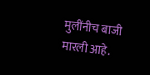मुलींनीच बाजी मारली आहे.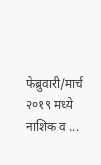फेब्रुवारी/मार्च २०१९ मध्ये नाशिक व ...